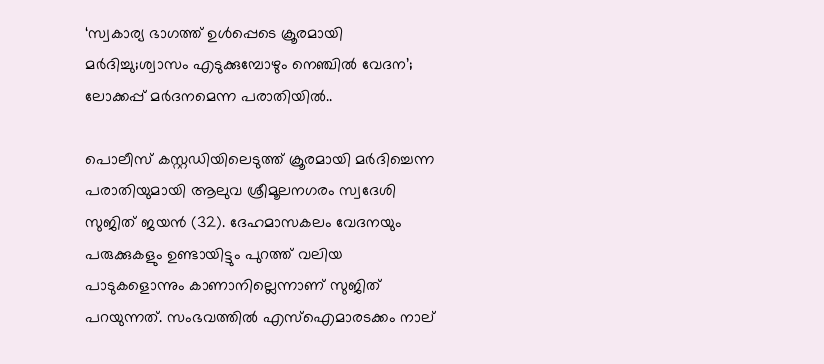‘സ്വകാര്യ ഭാഗത്ത് ഉൾപ്പെടെ ക്രൂരമായി മർദിച്ചു;ശ്വാസം എടുക്കുമ്പോഴും നെഞ്ചിൽ വേദന’; ലോക്കപ്പ് മർദനമെന്ന പരാതിയിൽ..

പൊലീസ് കസ്റ്റഡിയിലെടുത്ത് ക്രൂരമായി മർദിച്ചെന്ന പരാതിയുമായി ആലുവ ശ്രീമൂലനഗരം സ്വദേശി സുജിത് ജയൻ (32). ദേഹമാസകലം വേദനയും പരുക്കുകളും ഉണ്ടായിട്ടും പുറത്ത് വലിയ പാടുകളൊന്നും കാണാനില്ലെന്നാണ് സുജിത് പറയുന്നത്. സംഭവത്തിൽ എസ്‌ഐമാരടക്കം നാല്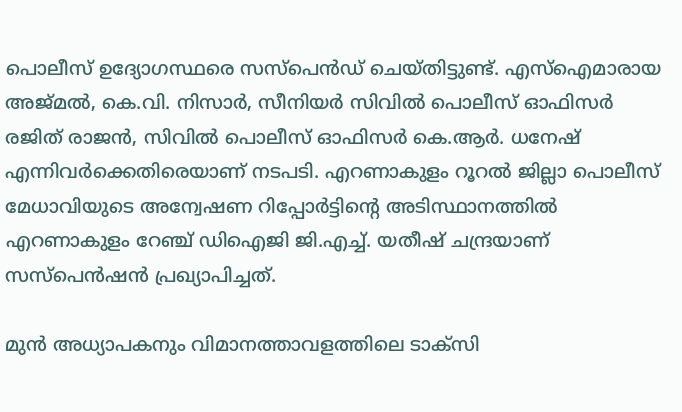പൊലീസ് ഉദ്യോഗസ്ഥരെ സസ്പെൻഡ് ചെയ്തിട്ടുണ്ട്. എസ്‌ഐമാരായ അജ്മൽ, കെ.വി. നിസാർ, സീനിയർ സിവിൽ പൊലീസ് ഓഫിസർ രജിത് രാജൻ, സിവിൽ പൊലീസ് ഓഫിസർ കെ.ആർ. ധനേഷ് എന്നിവർക്കെതിരെയാണ് നടപടി. എറണാകുളം റൂറൽ ജില്ലാ പൊലീസ് മേധാവിയുടെ അന്വേഷണ റിപ്പോർട്ടിന്റെ അടിസ്ഥാനത്തിൽ എറണാകുളം റേഞ്ച് ഡിഐജി ജി.എച്ച്. യതീഷ് ചന്ദ്രയാണ് സസ്പെൻഷൻ പ്രഖ്യാപിച്ചത്.

മുൻ അധ്യാപകനും വിമാനത്താവളത്തിലെ ടാക്സി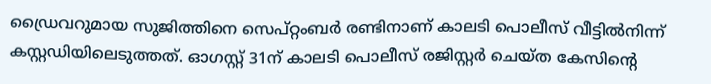ഡ്രൈവറുമായ സുജിത്തിനെ സെപ്റ്റംബർ രണ്ടിനാണ് കാലടി പൊലീസ് വീട്ടിൽനിന്ന് കസ്റ്റഡിയിലെടുത്തത്. ഓഗസ്റ്റ് 31ന് കാലടി പൊലീസ് രജിസ്റ്റർ ചെയ്ത കേസിന്റെ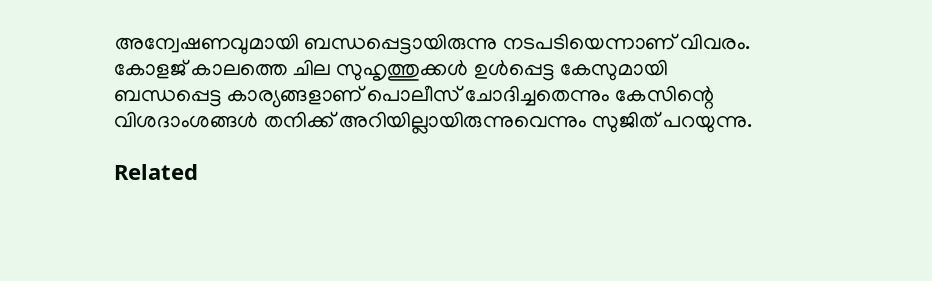അന്വേഷണവുമായി ബന്ധപ്പെട്ടായിരുന്നു നടപടിയെന്നാണ് വിവരം. കോളജ് കാലത്തെ ചില സുഹൃത്തുക്കൾ ഉൾപ്പെട്ട കേസുമായി ബന്ധപ്പെട്ട കാര്യങ്ങളാണ് പൊലീസ് ചോദിച്ചതെന്നും കേസിന്റെ വിശദാംശങ്ങൾ തനിക്ക് അറിയില്ലായിരുന്നുവെന്നും സുജിത് പറയുന്നു.

Related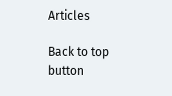Articles

Back to top button